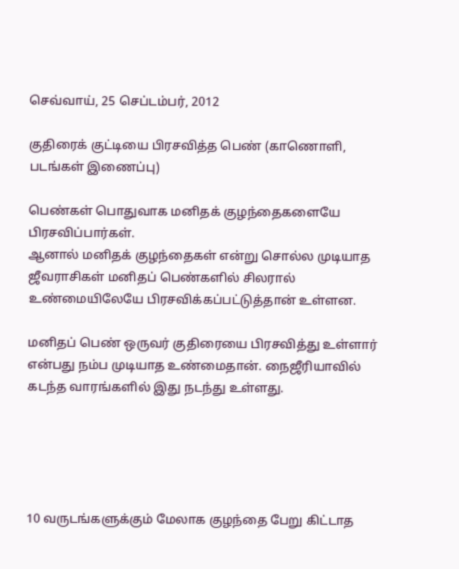செவ்வாய், 25 செப்டம்பர், 2012

குதிரைக் குட்டியை பிரசவித்த பெண் (காணொளி, படங்கள் இணைப்பு)

பெண்கள் பொதுவாக மனிதக் குழந்தைகளையே பிரசவிப்பார்கள்.
ஆனால் மனிதக் குழந்தைகள் என்று சொல்ல முடியாத ஜீவராசிகள் மனிதப் பெண்களில் சிலரால் உண்மையிலேயே பிரசவிக்கப்பட்டுத்தான் உள்ளன.

மனிதப் பெண் ஒருவர் குதிரையை பிரசவித்து உள்ளார் என்பது நம்ப முடியாத உண்மைதான். நைஜீரியாவில் கடந்த வாரங்களில் இது நடந்து உள்ளது.





10 வருடங்களுக்கும் மேலாக குழந்தை பேறு கிட்டாத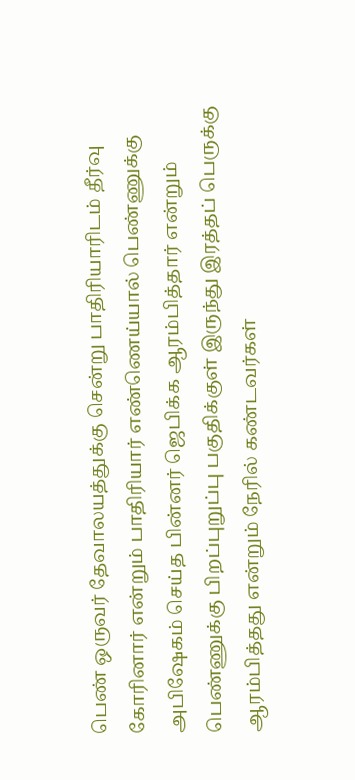பெண் ஒருவர் தேவாலயத்துக்கு சென்று பாதிரியாரிடம் தீர்வு கோரினார் என்றும் பாதிரியார் எண்ணெய்யால் பெண்ணுக்கு அபிஷேகம் செய்த பின்னர் ஜெபிக்க ஆரம்பித்தார் என்றும் பெண்ணுக்கு பிறப்புறுப்பு பகுதிக்குள் இருந்து இரத்தப் பெருக்கு ஆரம்பித்தது என்றும் நேரில் கண்டவர்கள்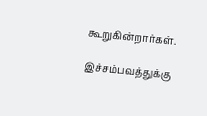கூறுகின்றார்கள்.

இச்சம்பவத்துக்கு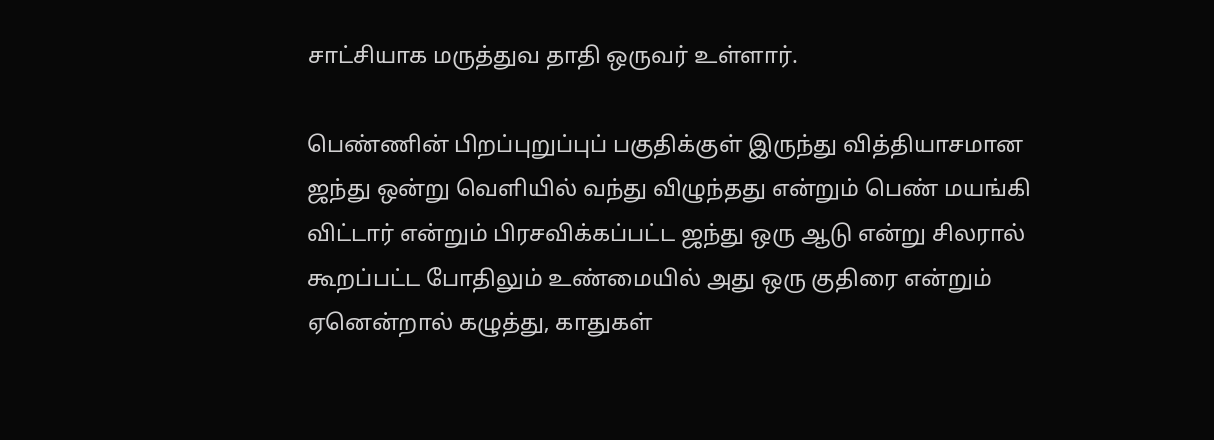சாட்சியாக மருத்துவ தாதி ஒருவர் உள்ளார்.

பெண்ணின் பிறப்புறுப்புப் பகுதிக்குள் இருந்து வித்தியாசமான ஜந்து ஒன்று வெளியில் வந்து விழுந்தது என்றும் பெண் மயங்கி விட்டார் என்றும் பிரசவிக்கப்பட்ட ஜந்து ஒரு ஆடு என்று சிலரால் கூறப்பட்ட போதிலும் உண்மையில் அது ஒரு குதிரை என்றும் ஏனென்றால் கழுத்து, காதுகள்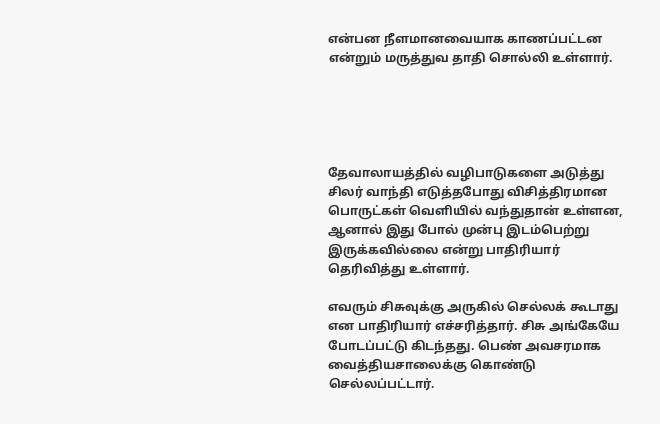என்பன நீளமானவையாக காணப்பட்டன என்றும் மருத்துவ தாதி சொல்லி உள்ளார்.





தேவாலாயத்தில் வழிபாடுகளை அடுத்து சிலர் வாந்தி எடுத்தபோது விசித்திரமான பொருட்கள் வெளியில் வந்துதான் உள்ளன, ஆனால் இது போல் முன்பு இடம்பெற்று இருக்கவில்லை என்று பாதிரியார் தெரிவித்து உள்ளார்.

எவரும் சிசுவுக்கு அருகில் செல்லக் கூடாது என பாதிரியார் எச்சரித்தார். சிசு அங்கேயே போடப்பட்டு கிடந்தது. பெண் அவசரமாக வைத்தியசாலைக்கு கொண்டு செல்லப்பட்டார்.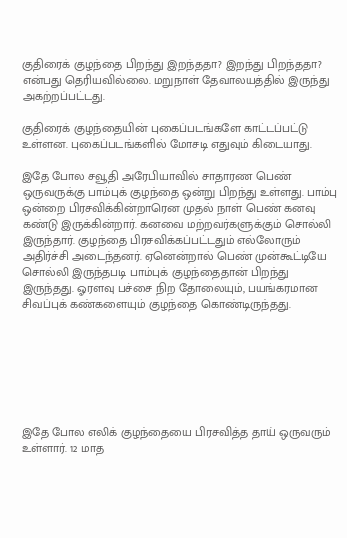குதிரைக் குழந்தை பிறந்து இறந்ததா? இறந்து பிறந்ததா? என்பது தெரியவில்லை. மறுநாள் தேவாலயத்தில் இருந்து அகற்றப்பட்டது.

குதிரைக் குழந்தையின் புகைப்படங்களே காட்டப்பட்டு உள்ளன. புகைப்படங்களில் மோசடி எதுவும் கிடையாது.

இதே போல சவூதி அரேபியாவில் சாதாரண பெண் ஒருவருக்கு பாம்புக் குழந்தை ஒன்று பிறந்து உள்ளது. பாம்பு ஒன்றை பிரசவிக்கின்றாரென முதல் நாள் பெண் கனவு கண்டு இருக்கின்றார். கனவை மற்றவர்களுக்கும் சொல்லி இருந்தார். குழந்தை பிரசவிக்கப்பட்டதும் எல்லோரும் அதிர்ச்சி அடைந்தனர். ஏனென்றால் பெண் முன்கூட்டியே சொல்லி இருந்தபடி பாம்புக் குழந்தைதான் பிறந்து இருந்தது. ஓரளவு பச்சை நிற தோலையும், பயங்கரமான சிவப்புக் கண்களையும் குழந்தை கொண்டிருந்தது.







இதே போல எலிக் குழந்தையை பிரசவித்த தாய் ஒருவரும் உள்ளார். 12 மாத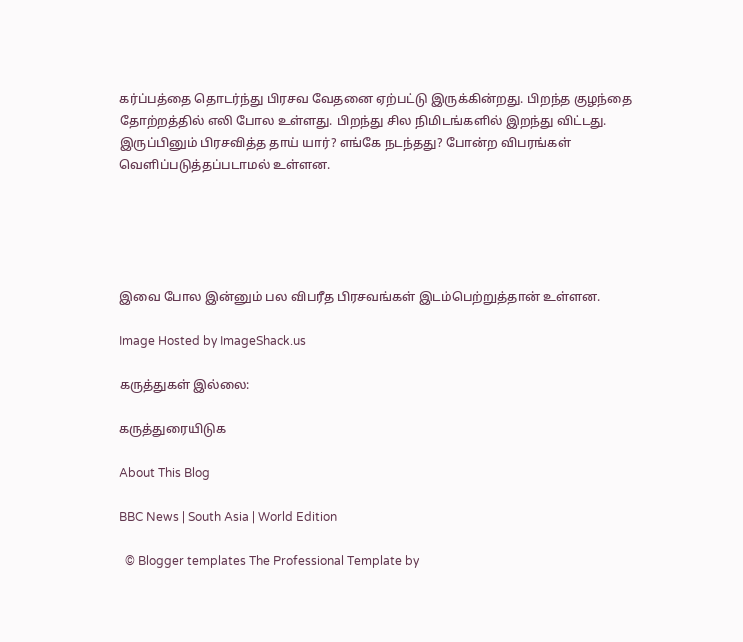கர்ப்பத்தை தொடர்ந்து பிரசவ வேதனை ஏற்பட்டு இருக்கின்றது. பிறந்த குழந்தை தோற்றத்தில் எலி போல உள்ளது. பிறந்து சில நிமிடங்களில் இறந்து விட்டது. இருப்பினும் பிரசவித்த தாய் யார்? எங்கே நடந்தது? போன்ற விபரங்கள் வெளிப்படுத்தப்படாமல் உள்ளன.





இவை போல இன்னும் பல விபரீத பிரசவங்கள் இடம்பெற்றுத்தான் உள்ளன.

Image Hosted by ImageShack.us

கருத்துகள் இல்லை:

கருத்துரையிடுக

About This Blog

BBC News | South Asia | World Edition

  © Blogger templates The Professional Template by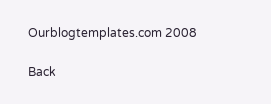Ourblogtemplates.com 2008

Back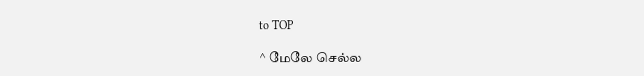to TOP

^ மேலே செல்ல